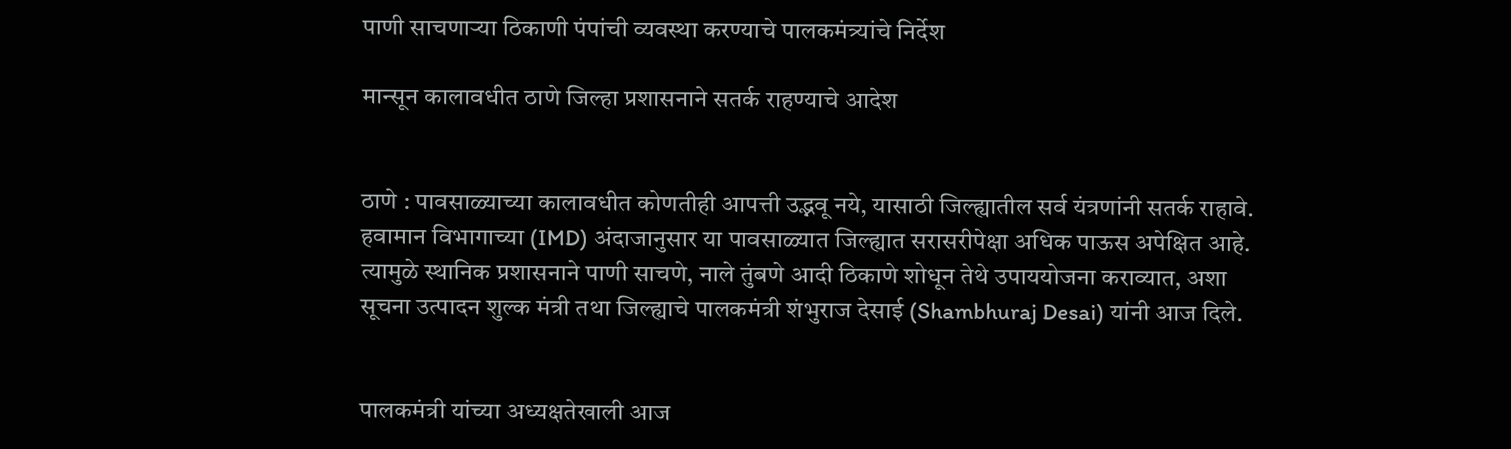पाणी साचणाऱ्या ठिकाणी पंपांची व्यवस्था करण्याचे पालकमंत्र्यांचे निर्देश

मान्सून कालावधीत ठाणे जिल्हा प्रशासनाने सतर्क राहण्याचे आदेश


ठाणे : पावसाळ्याच्या कालावधीत कोणतीही आपत्ती उद्भवू नये, यासाठी जिल्ह्यातील सर्व यंत्रणांनी सतर्क राहावे. हवामान विभागाच्या (IMD) अंदाजानुसार या पावसाळ्यात जिल्ह्यात सरासरीपेक्षा अधिक पाऊस अपेक्षित आहे. त्यामुळे स्थानिक प्रशासनाने पाणी साचणे, नाले तुंबणे आदी ठिकाणे शोधून तेथे उपाययोजना कराव्यात, अशा सूचना उत्पादन शुल्क मंत्री तथा जिल्ह्याचे पालकमंत्री शंभुराज देसाई (Shambhuraj Desai) यांनी आज दिले.


पालकमंत्री यांच्या अध्यक्षतेखाली आज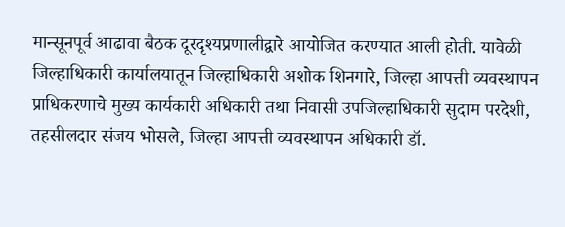मान्सूनपूर्व आढावा बैठक दूरदृश्यप्रणालीद्वारे आयोजित करण्यात आली होती. यावेळी जिल्हाधिकारी कार्यालयातून जिल्हाधिकारी अशोक शिनगारे, जिल्हा आपत्ती व्यवस्थापन प्राधिकरणाचे मुख्य कार्यकारी अधिकारी तथा निवासी उपजिल्हाधिकारी सुदाम परदेशी, तहसीलदार संजय भोसले, जिल्हा आपत्ती व्यवस्थापन अधिकारी डॉ.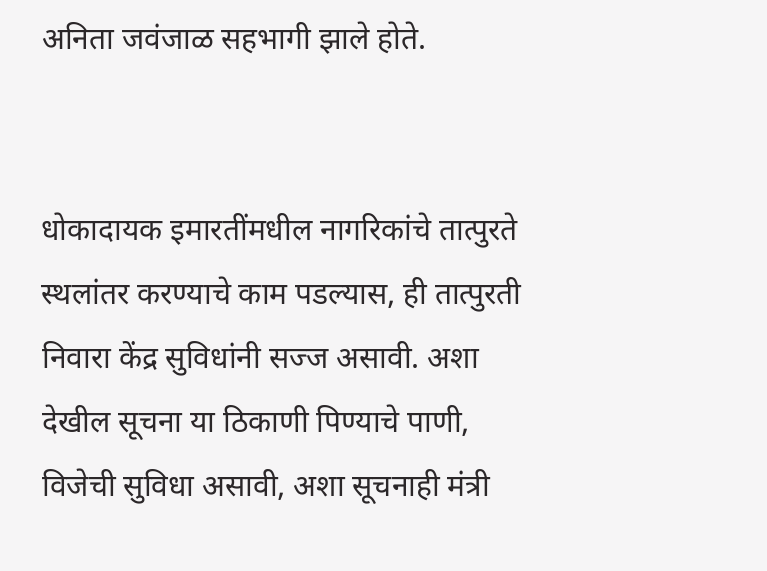अनिता जवंजाळ सहभागी झाले होते.


धोकादायक इमारतींमधील नागरिकांचे तात्पुरते स्थलांतर करण्याचे काम पडल्यास, ही तात्पुरती निवारा केंद्र सुविधांनी सज्ज असावी. अशा देखील सूचना या ठिकाणी पिण्याचे पाणी, विजेची सुविधा असावी, अशा सूचनाही मंत्री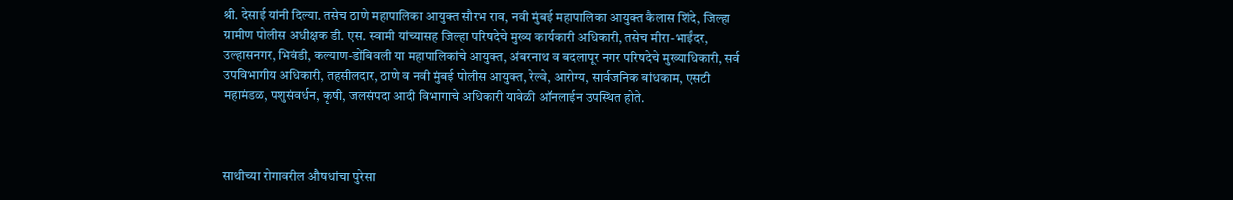श्री. देसाई यांनी दिल्या. तसेच ठाणे महापालिका आयुक्त सौरभ राव, नवी मुंबई महापालिका आयुक्त कैलास शिंदे, जिल्हा ग्रामीण पोलीस अधीक्षक डी. एस. स्वामी यांच्यासह जिल्हा परिषदेचे मुख्य कार्यकारी अधिकारी, तसेच मीरा-भाईंदर, उल्हासनगर, भिवंडी, कल्याण-डोंबिवली या महापालिकांचे आयुक्त, अंबरनाथ व बदलापूर नगर परिषदेचे मुख्याधिकारी, सर्व उपविभागीय अधिकारी, तहसीलदार, ठाणे व नवी मुंबई पोलीस आयुक्त, रेल्वे, आरोग्य, सार्वजनिक बांधकाम, एसटी महामंडळ, पशुसंवर्धन, कृषी, जलसंपदा आदी विभागाचे अधिकारी यावेळी ऑनलाईन उपस्थित होते.



साथीच्या रोगावरील औषधांचा पुरेसा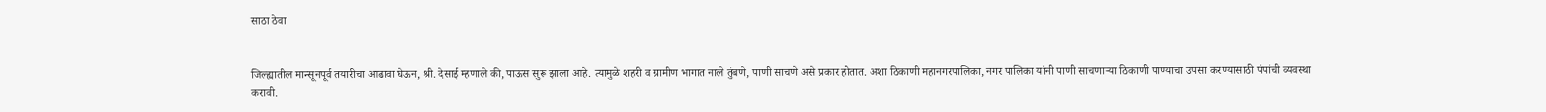साठा ठेवा


जिल्ह्यातील मान्सूनपूर्व तयारीचा आढावा घेऊन, श्री. देसाई म्हणाले की, पाऊस सुरू झाला आहे. त्यामुळे शहरी व ग्रामीण भागात नाले तुंबणे, पाणी साचणे असे प्रकार होतात. अशा ठिकाणी महानगरपालिका, नगर पालिका यांनी पाणी साचणाऱ्या ठिकाणी पाण्याचा उपसा करण्यासाठी पंपांची व्यवस्था करावी.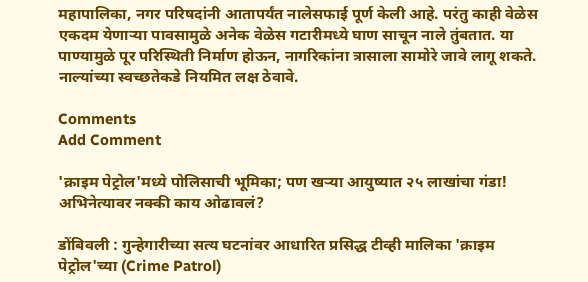महापालिका, नगर परिषदांनी आतापर्यंत नालेसफाई पूर्ण केली आहे. परंतु काही वेळेस एकदम येणाऱ्या पावसामुळे अनेक वेळेस गटारीमध्ये घाण साचून नाले तुंबतात. या पाण्यामुळे पूर परिस्थिती निर्माण होऊन, नागरिकांना त्रासाला सामोरे जावे लागू शकते. नाल्यांच्या स्वच्छतेकडे नियमित लक्ष ठेवावे.

Comments
Add Comment

'क्राइम पेट्रोल'मध्ये पोलिसाची भूमिका; पण खऱ्या आयुष्यात २५ लाखांचा गंडा! अभिनेत्यावर नक्की काय ओढावलं?

डोंबिवली : गुन्हेगारीच्या सत्य घटनांवर आधारित प्रसिद्ध टीव्ही मालिका 'क्राइम पेट्रोल'च्या (Crime Patrol)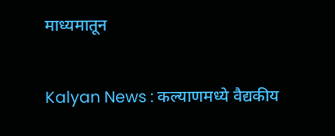माध्यमातून

Kalyan News : कल्याणमध्ये वैद्यकीय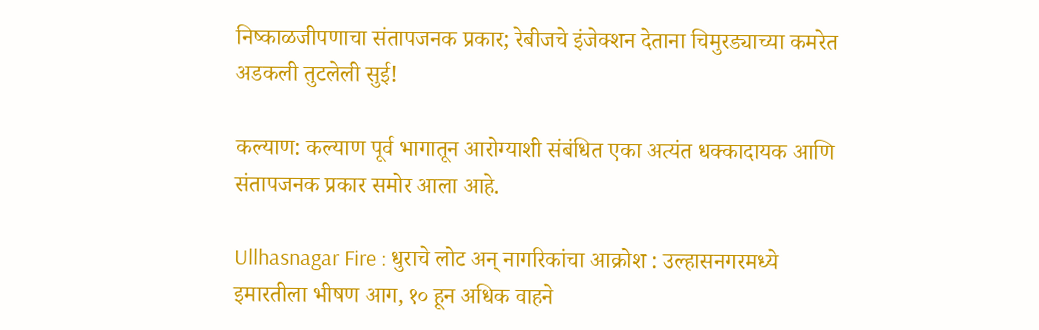निष्काळजीपणाचा संतापजनक प्रकार; रेबीजचे इंजेक्शन देताना चिमुरड्याच्या कमरेत अडकली तुटलेली सुई!

कल्याण: कल्याण पूर्व भागातून आरोग्याशी संबंधित एका अत्यंत धक्कादायक आणि संतापजनक प्रकार समोर आला आहे.

Ullhasnagar Fire : धुराचे लोट अन् नागरिकांचा आक्रोश : उल्हासनगरमध्ये इमारतीला भीषण आग, १० हून अधिक वाहने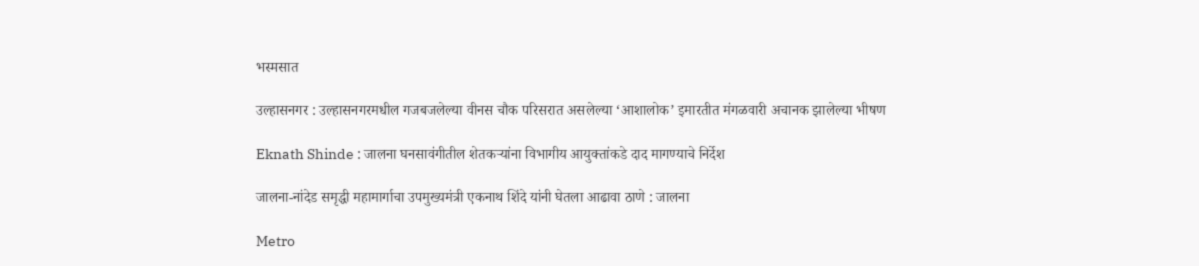भस्मसात

उल्हासनगर : उल्हासनगरमधील गजबजलेल्या वीनस चौक परिसरात असलेल्या ‘आशालोक’ इमारतीत मंगळवारी अचानक झालेल्या भीषण

Eknath Shinde : जालना घनसावंगीतील शेतकऱ्यांना विभागीय आयुक्तांकडे दाद मागण्याचे निर्देश

जालना-नांदेड समृद्धी महामार्गाचा उपमुख्यमंत्री एकनाथ शिंदे यांनी घेतला आढावा ठाणे : जालना

Metro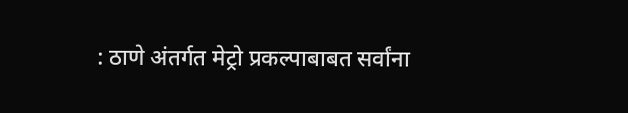: ठाणे अंतर्गत मेट्रो प्रकल्पाबाबत सर्वांना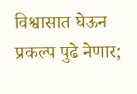विश्वासात घेऊन प्रकल्प पुढे नेणार;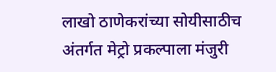लाखो ठाणेकरांच्या सोयीसाठीच अंतर्गत मेट्रो प्रकल्पाला मंजुरी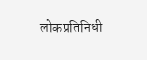लोकप्रतिनिधी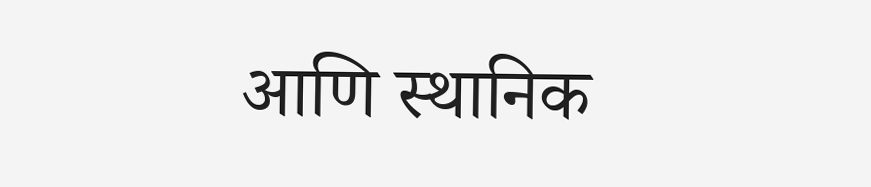आणि स्थानिक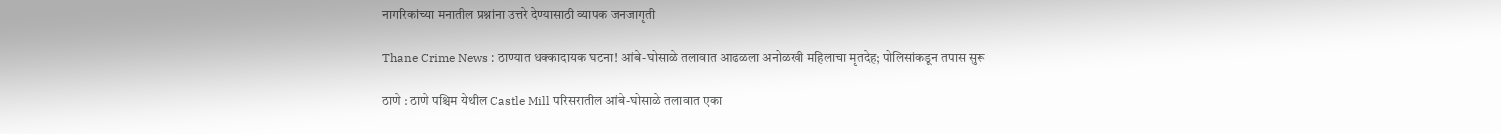नागरिकांच्या मनातील प्रश्नांना उत्तरे देण्यासाठी व्यापक जनजागृती

Thane Crime News : ठाण्यात धक्कादायक घटना! आंबे-घोसाळे तलावात आढळला अनोळखी महिलाचा मृतदेह; पोलिसांकडून तपास सुरू

ठाणे : ठाणे पश्चिम येथील Castle Mill परिसरातील आंबे-घोसाळे तलावात एका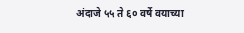अंदाजे ५५ ते ६० वर्षे वयाच्या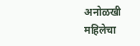अनोळखी महिलेचा